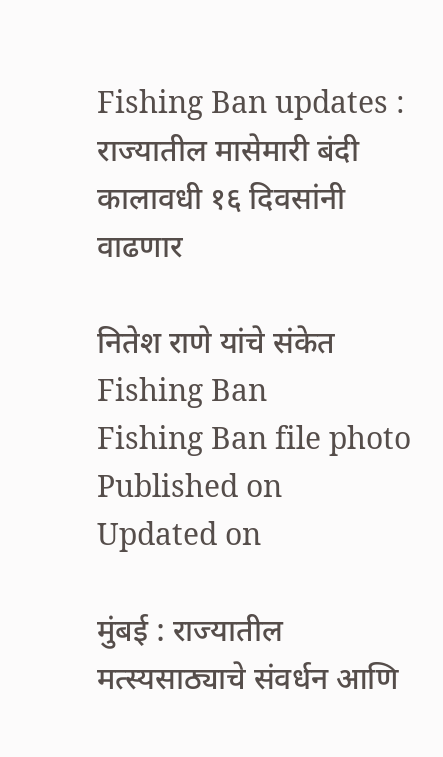Fishing Ban updates : राज्यातील मासेमारी बंदी कालावधी १६ दिवसांनी वाढणार

नितेश राणे यांचे संकेत
Fishing Ban
Fishing Ban file photo
Published on
Updated on

मुंबई : राज्यातील मत्स्यसाठ्याचे संवर्धन आणि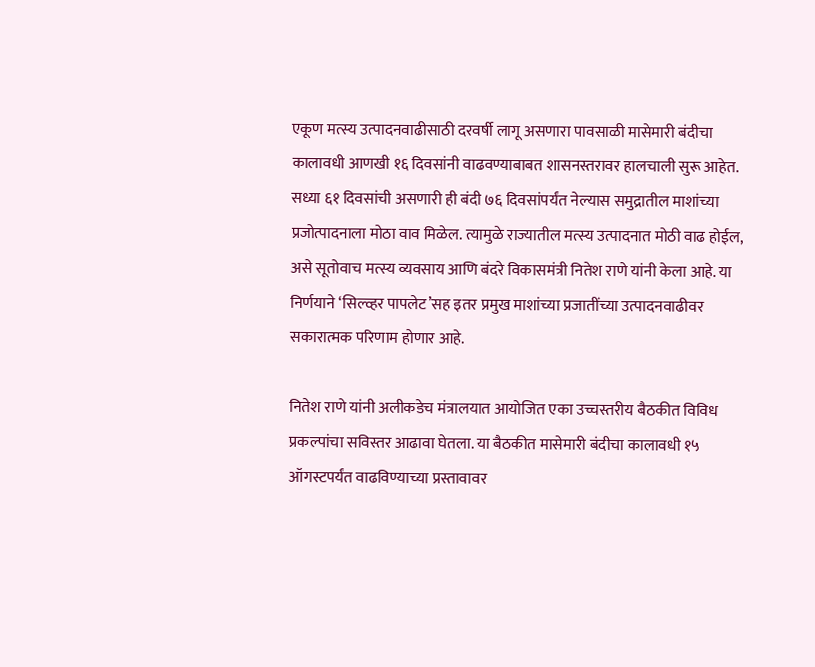एकूण मत्स्य उत्पादनवाढीसाठी दरवर्षी लागू असणारा पावसाळी मासेमारी बंदीचा कालावधी आणखी १६ दिवसांनी वाढवण्याबाबत शासनस्तरावर हालचाली सुरू आहेत. सध्या ६१ दिवसांची असणारी ही बंदी ७६ दिवसांपर्यंत नेल्यास समुद्रातील माशांच्या प्रजोत्पादनाला मोठा वाव मिळेल. त्यामुळे राज्यातील मत्स्य उत्पादनात मोठी वाढ होईल, असे सूतोवाच मत्स्य व्यवसाय आणि बंदरे विकासमंत्री नितेश राणे यांनी केला आहे. या निर्णयाने ‘सिल्व्हर पापलेट’सह इतर प्रमुख माशांच्या प्रजातींच्या उत्पादनवाढीवर सकारात्मक परिणाम होणार आहे.

नितेश राणे यांनी अलीकडेच मंत्रालयात आयोजित एका उच्चस्तरीय बैठकीत विविध प्रकल्पांचा सविस्तर आढावा घेतला. या बैठकीत मासेमारी बंदीचा कालावधी १५ ऑगस्टपर्यंत वाढविण्याच्या प्रस्तावावर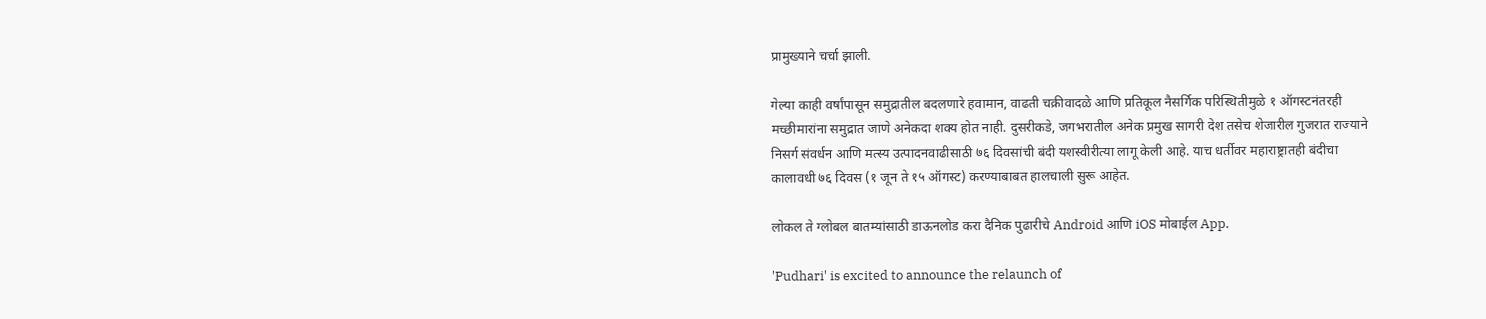प्रामुख्याने चर्चा झाली.

गेल्या काही वर्षांपासून समुद्रातील बदलणारे हवामान, वाढती चक्रीवादळे आणि प्रतिकूल नैसर्गिक परिस्थितीमुळे १ ऑगस्टनंतरही मच्छीमारांना समुद्रात जाणे अनेकदा शक्य होत नाही. दुसरीकडे, जगभरातील अनेक प्रमुख सागरी देश तसेच शेजारील गुजरात राज्याने निसर्ग संवर्धन आणि मत्स्य उत्पादनवाढीसाठी ७६ दिवसांची बंदी यशस्वीरीत्या लागू केली आहे. याच धर्तीवर महाराष्ट्रातही बंदीचा कालावधी ७६ दिवस (१ जून ते १५ ऑगस्ट) करण्याबाबत हालचाली सुरू आहेत.

लोकल ते ग्लोबल बातम्यांसाठी डाऊनलोड करा दैनिक पुढारीचे Android आणि iOS मोबाईल App.

'Pudhari' is excited to announce the relaunch of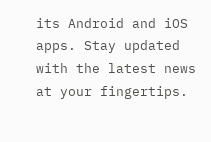its Android and iOS apps. Stay updated with the latest news at your fingertips.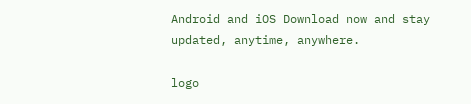Android and iOS Download now and stay updated, anytime, anywhere.

logo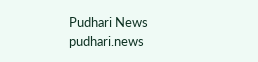Pudhari News
pudhari.news